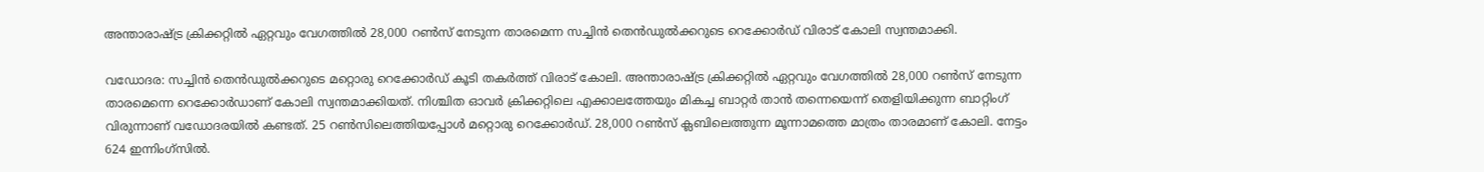അന്താരാഷ്ട്ര ക്രിക്കറ്റിൽ ഏറ്റവും വേഗത്തിൽ 28,000 റൺസ് നേടുന്ന താരമെന്ന സച്ചിൻ തെൻഡുൽക്കറുടെ റെക്കോർഡ് വിരാട് കോലി സ്വന്തമാക്കി.

വഡോദര: സച്ചിന്‍ തെന്‍ഡുല്‍ക്കറുടെ മറ്റൊരു റെക്കോര്‍ഡ് കൂടി തകര്‍ത്ത് വിരാട് കോലി. അന്താരാഷ്ട്ര ക്രിക്കറ്റില്‍ ഏറ്റവും വേഗത്തില്‍ 28,000 റണ്‍സ് നേടുന്ന താരമെന്നെ റെക്കോര്‍ഡാണ് കോലി സ്വന്തമാക്കിയത്. നിശ്ചിത ഓവര്‍ ക്രിക്കറ്റിലെ എക്കാലത്തേയും മികച്ച ബാറ്റര്‍ താന്‍ തന്നെയെന്ന് തെളിയിക്കുന്ന ബാറ്റിംഗ് വിരുന്നാണ് വഡോദരയില്‍ കണ്ടത്. 25 റണ്‍സിലെത്തിയപ്പോള്‍ മറ്റൊരു റെക്കോര്‍ഡ്. 28,000 റണ്‍സ് ക്ലബിലെത്തുന്ന മൂന്നാമത്തെ മാത്രം താരമാണ് കോലി. നേട്ടം 624 ഇന്നിംഗ്‌സില്‍.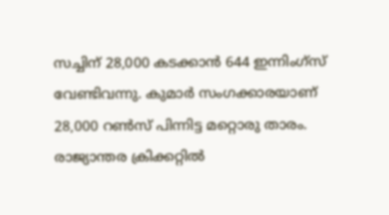സച്ചിന് 28,000 കടക്കാന്‍ 644 ഇന്നിംഗ്‌സ് വേണ്ടിവന്നു. കുമാര്‍ സംഗക്കാരയാണ് 28,000 റണ്‍സ് പിന്നിട്ട മറ്റൊരു താരം. രാജ്യാന്തര ക്രിക്കറ്റില്‍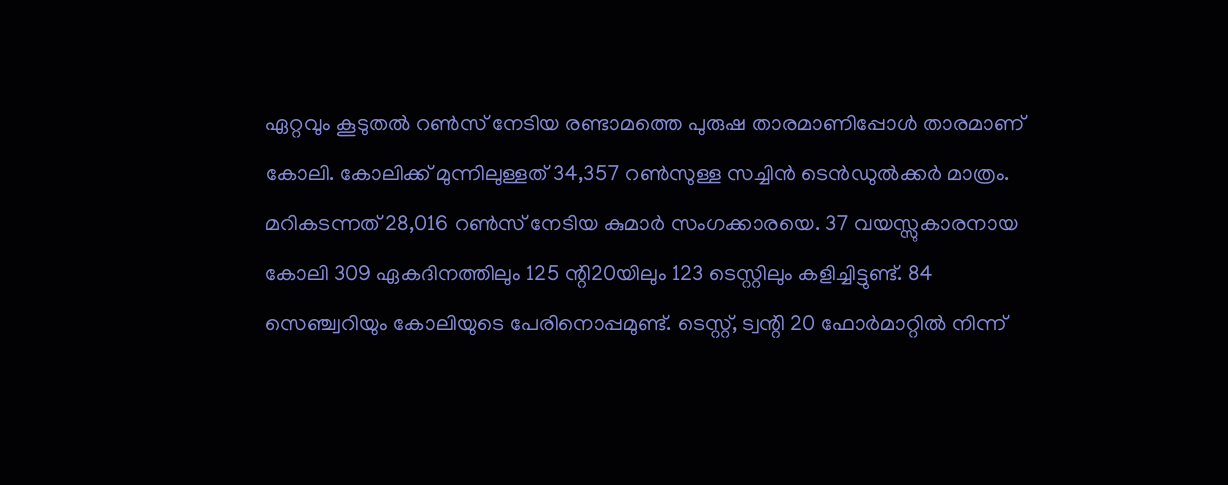ഏറ്റവും കൂടുതല്‍ റണ്‍സ് നേടിയ രണ്ടാമത്തെ പുരുഷ താരമാണിപ്പോള്‍ താരമാണ് കോലി. കോലിക്ക് മുന്നിലുള്ളത് 34,357 റണ്‍സുള്ള സച്ചിന്‍ ടെന്‍ഡുല്‍ക്കര്‍ മാത്രം. മറികടന്നത് 28,016 റണ്‍സ് നേടിയ കുമാര്‍ സംഗക്കാരയെ. 37 വയസ്സുകാരനായ കോലി 309 ഏകദിനത്തിലും 125 ന്റി20യിലും 123 ടെസ്റ്റിലും കളിച്ചിട്ടുണ്ട്. 84 സെഞ്ച്വറിയും കോലിയുടെ പേരിനൊപ്പമുണ്ട്. ടെസ്റ്റ്, ട്വന്റി 20 ഫോര്‍മാറ്റില്‍ നിന്ന്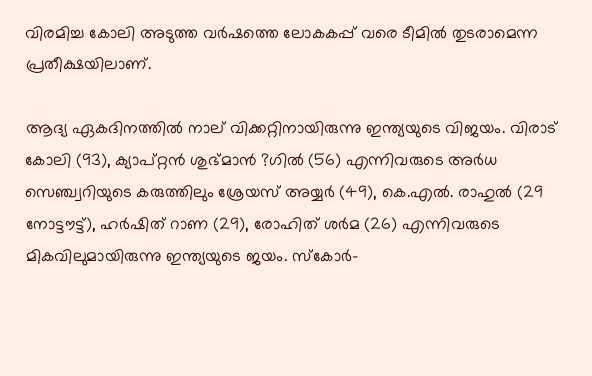വിരമിച്ച കോലി അടുത്ത വര്‍ഷത്തെ ലോകകപ്പ് വരെ ടീമില്‍ തുടരാമെന്ന പ്രതീക്ഷയിലാണ്.

ആദ്യ ഏകദിനത്തില്‍ നാല് വിക്കറ്റിനായിരുന്നു ഇന്ത്യയുടെ വിജയം. വിരാട് കോലി (93), ക്യാപ്റ്റന്‍ ശുഭ്മാന്‍ ?ഗില്‍ (56) എന്നിവരുടെ അര്‍ധ സെഞ്ച്വറിയുടെ കരുത്തിലും ശ്രേയസ് അയ്യര്‍ (49), കെ.എല്‍. രാഹുല്‍ (29 നോട്ടൗട്ട്), ഹര്‍ഷിത് റാണ (29), രോഹിത് ശര്‍മ (26) എന്നിവരുടെ മികവിലുമായിരുന്നു ഇന്ത്യയുടെ ജയം. സ്‌കോര്‍-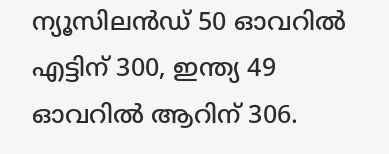ന്യൂസിലന്‍ഡ് 50 ഓവറില്‍ എട്ടിന് 300, ഇന്ത്യ 49 ഓവറില്‍ ആറിന് 306.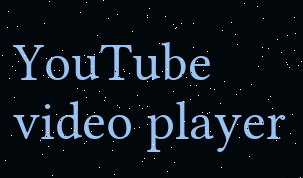YouTube video player